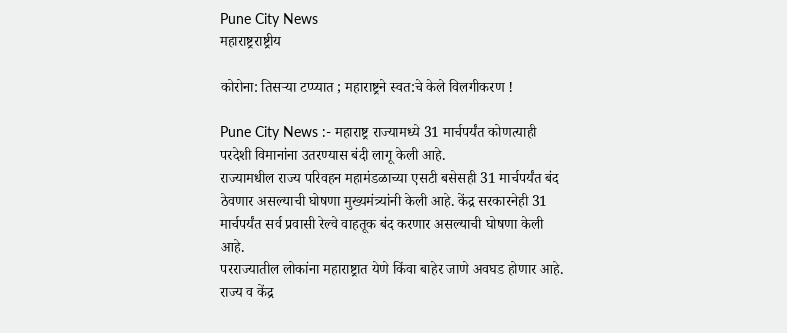Pune City News
महाराष्ट्रराष्ट्रीय

कोरोना: तिसऱ्या टप्प्यात ; महाराष्ट्रने स्वत:चे केले विलगीकरण !

Pune City News :- महाराष्ट्र राज्यामध्ये 31 मार्चपर्यंत कोणत्याही परदेशी विमानांना उतरण्यास बंदी लागू केली आहे.
राज्यामधील राज्य परिवहन महामंडळाच्या एसटी बसेसही 31 मार्चपर्यंत बंद ठेवणार असल्याची घोषणा मुख्यमंत्र्यांनी केली आहे. केंद्र सरकारनेही 31 मार्चपर्यंत सर्व प्रवासी रेल्वे वाहतूक बंद करणार असल्याची घोषणा केली आहे.
परराज्यातील लोकांना महाराष्ट्रात येणे किंवा बाहेर जाणे अवघड होणार आहे. राज्य व केंद्र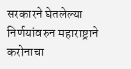सरकारने घेतलेल्या निर्णयांवरुन महाराष्ट्राने करोनाचा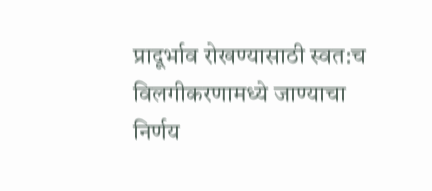प्रादूर्भाव रोखण्यासाठी स्वत:च विलगीकरणामध्ये जाण्याचा निर्णय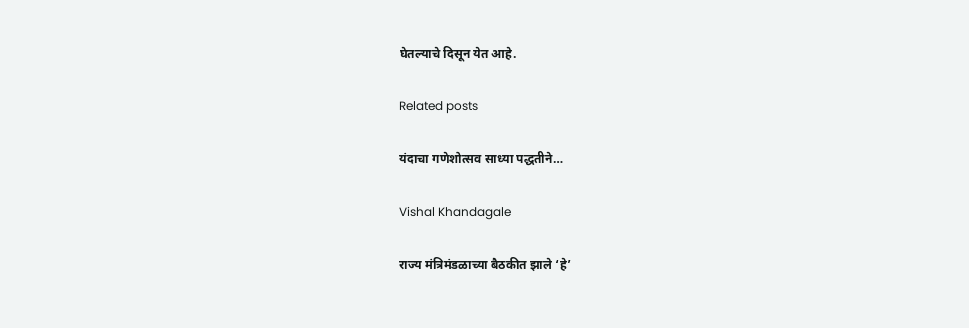घेतल्याचे दिसून येत आहे.

Related posts

यंदाचा गणेशोत्सव साध्या पद्धतीने…

Vishal Khandagale

राज्य मंत्रिमंडळाच्या बैठकीत झाले ‘हे’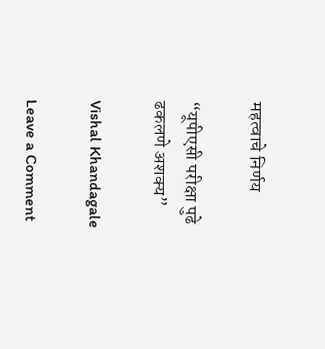महत्वाचे निर्णय

“यूपीएसी परीक्षा पुढे ढकलणे अशक्य”

Vishal Khandagale

Leave a Comment